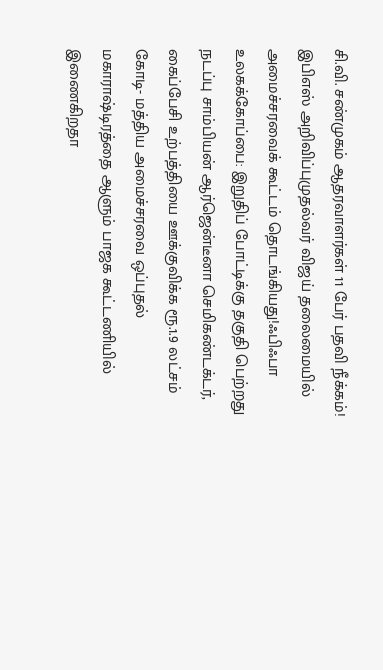சி.வி. சண்முகம் ஆதரவாளர்கள் 11 பேர் பதவி நீக்கம்! இபிஎஸ் அறிவிப்புமுதல்வர் விஜய் தலைமையில் அமைச்சரவைக் கூட்டம் தொடங்கியது!ஃபிஃபா உலகக்கோப்பை: இறுதிப் போட்டிக்கு தகுதி பெற்றது நடப்பு சாம்பியன் ஆர்ஜென்டீனா செமிகண்டக்டர், கைப்பேசி உற்பத்தியை ஊக்குவிக்க ரூ.1.9 லட்சம் கோடி- மத்திய அமைச்சரவை ஒப்புதல் மகாராஷ்டிரத்தை ஆளும் பாஜக கூட்டணியில் இணைகிறதா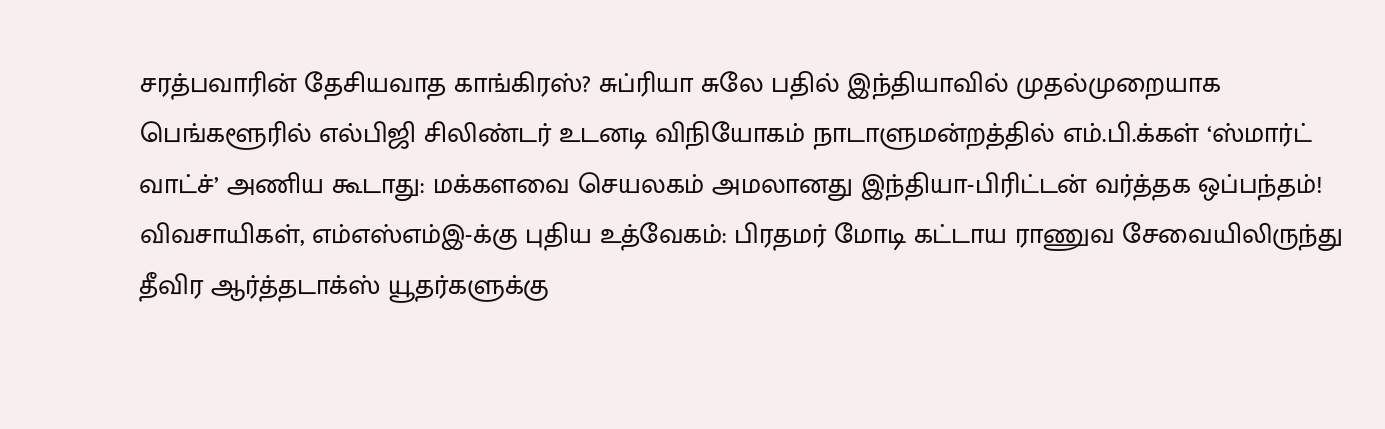சரத்பவாரின் தேசியவாத காங்கிரஸ்? சுப்ரியா சுலே பதில் இந்தியாவில் முதல்முறையாக பெங்களூரில் எல்பிஜி சிலிண்டர் உடனடி விநியோகம் நாடாளுமன்றத்தில் எம்.பி.க்கள் ‘ஸ்மார்ட் வாட்ச்’ அணிய கூடாது: மக்களவை செயலகம் அமலானது இந்தியா-பிரிட்டன் வர்த்தக ஒப்பந்தம்! விவசாயிகள், எம்எஸ்எம்இ-க்கு புதிய உத்வேகம்: பிரதமர் மோடி கட்டாய ராணுவ சேவையிலிருந்து தீவிர ஆர்த்தடாக்ஸ் யூதர்களுக்கு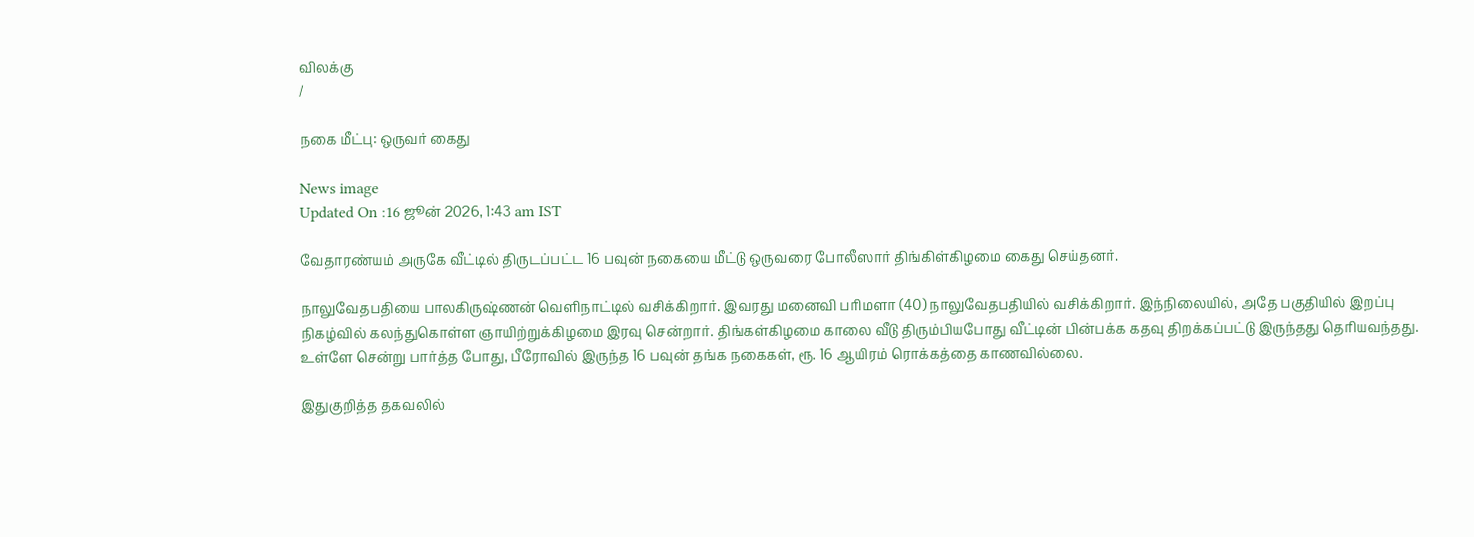விலக்கு
/

நகை மீட்பு: ஒருவர் கைது

News image
Updated On :16 ஜூன் 2026, 1:43 am IST

வேதாரண்யம் அருகே வீட்டில் திருடப்பட்ட 16 பவுன் நகையை மீட்டு ஒருவரை போலீஸார் திங்கிள்கிழமை கைது செய்தனர்.

நாலுவேதபதியை பாலகிருஷ்ணன் வெளிநாட்டில் வசிக்கிறார். இவரது மனைவி பரிமளா (40) நாலுவேதபதியில் வசிக்கிறார். இந்நிலையில், அதே பகுதியில் இறப்பு நிகழ்வில் கலந்துகொள்ள ஞாயிற்றுக்கிழமை இரவு சென்றார். திங்கள்கிழமை காலை வீடு திரும்பியபோது வீட்டின் பின்பக்க கதவு திறக்கப்பட்டு இருந்தது தெரியவந்தது. உள்ளே சென்று பார்த்த போது, பீரோவில் இருந்த 16 பவுன் தங்க நகைகள், ரூ. 16 ஆயிரம் ரொக்கத்தை காணவில்லை.

இதுகுறித்த தகவலில்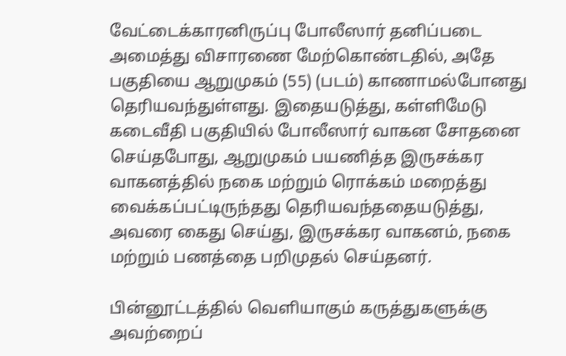வேட்டைக்காரனிருப்பு போலீஸார் தனிப்படை அமைத்து விசாரணை மேற்கொண்டதில், அதே பகுதியை ஆறுமுகம் (55) (படம்) காணாமல்போனது தெரியவந்துள்ளது. இதையடுத்து, கள்ளிமேடு கடைவீதி பகுதியில் போலீஸார் வாகன சோதனை செய்தபோது, ஆறுமுகம் பயணித்த இருசக்கர வாகனத்தில் நகை மற்றும் ரொக்கம் மறைத்து வைக்கப்பட்டிருந்தது தெரியவந்ததையடுத்து, அவரை கைது செய்து, இருசக்கர வாகனம், நகை மற்றும் பணத்தை பறிமுதல் செய்தனர்.

பின்னூட்டத்தில் வெளியாகும் கருத்துகளுக்கு அவற்றைப்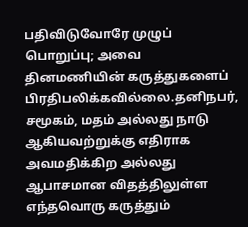பதிவிடுவோரே முழுப் பொறுப்பு; அவை தினமணியின் கருத்துகளைப் பிரதிபலிக்கவில்லை.தனிநபர், சமூகம், மதம் அல்லது நாடு ஆகியவற்றுக்கு எதிராக அவமதிக்கிற அல்லது ஆபாசமான விதத்திலுள்ள எந்தவொரு கருத்தும்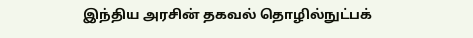இந்திய அரசின் தகவல் தொழில்நுட்பக்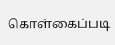கொள்கைப்படி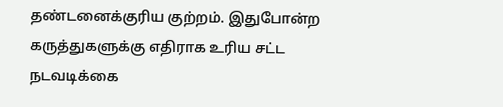தண்டனைக்குரிய குற்றம். இதுபோன்ற கருத்துகளுக்கு எதிராக உரிய சட்ட நடவடிக்கை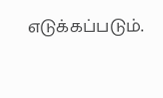எடுக்கப்படும்.